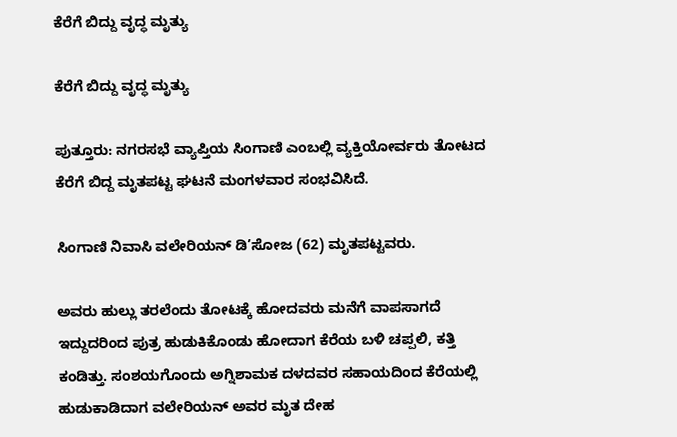ಕೆರೆಗೆ ಬಿದ್ದು ವೃದ್ಧ ಮೃತ್ಯು

ಕೆರೆಗೆ ಬಿದ್ದು ವೃದ್ಧ ಮೃತ್ಯು

ಪುತ್ತೂರು: ನಗರಸಭೆ ವ್ಯಾಪ್ತಿಯ ಸಿಂಗಾಣಿ ಎಂಬಲ್ಲಿ ವ್ಯಕ್ತಿಯೋರ್ವರು ತೋಟದ ಕೆರೆಗೆ ಬಿದ್ದ ಮೃತಪಟ್ಟ ಘಟನೆ ಮಂಗಳವಾರ ಸಂಭವಿಸಿದೆ.

ಸಿಂಗಾಣಿ ನಿವಾಸಿ ವಲೇರಿಯನ್ ಡಿ’ಸೋಜ (62) ಮೃತಪಟ್ಟವರು.

ಅವರು ಹುಲ್ಲು ತರಲೆಂದು ತೋಟಕ್ಕೆ ಹೋದವರು ಮನೆಗೆ ವಾಪಸಾಗದೆ ಇದ್ದುದರಿಂದ ಪುತ್ರ ಹುಡುಕಿಕೊಂಡು ಹೋದಾಗ ಕೆರೆಯ ಬಳಿ ಚಪ್ಪಲಿ, ಕತ್ತಿ ಕಂಡಿತ್ತು. ಸಂಶಯಗೊಂದು ಅಗ್ನಿಶಾಮಕ ದಳದವರ ಸಹಾಯದಿಂದ ಕೆರೆಯಲ್ಲಿ ಹುಡುಕಾಡಿದಾಗ ವಲೇರಿಯನ್ ಅವರ ಮೃತ ದೇಹ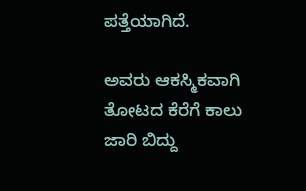ಪತ್ತೆಯಾಗಿದೆ.

ಅವರು ಆಕಸ್ಮಿಕವಾಗಿ ತೋಟದ ಕೆರೆಗೆ ಕಾಲು ಜಾರಿ ಬಿದ್ದು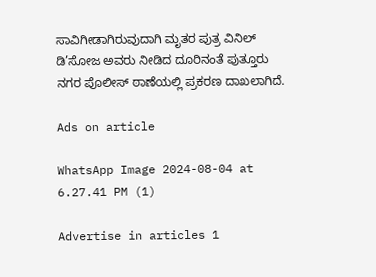ಸಾವಿಗೀಡಾಗಿರುವುದಾಗಿ ಮೃತರ ಪುತ್ರ ವಿನಿಲ್ ಡಿ’ಸೋಜ ಅವರು ನೀಡಿದ ದೂರಿನಂತೆ ಪುತ್ತೂರು ನಗರ ಪೊಲೀಸ್ ಠಾಣೆಯಲ್ಲಿ ಪ್ರಕರಣ ದಾಖಲಾಗಿದೆ.

Ads on article

WhatsApp Image 2024-08-04 at 6.27.41 PM (1)

Advertise in articles 1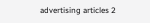advertising articles 2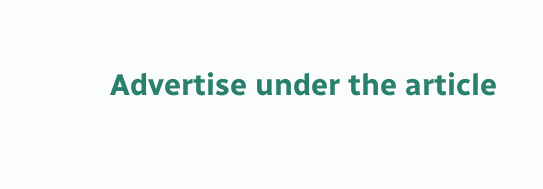Advertise under the article